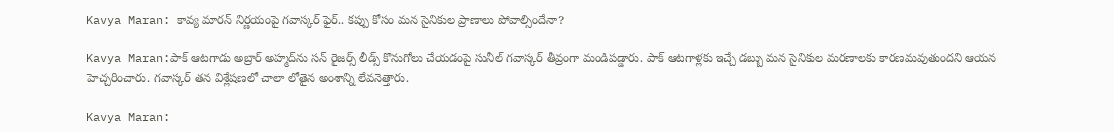Kavya Maran: కావ్య మారన్ నిర్ణయంపై గవాస్కర్ ఫైర్.. కప్పు కోసం మన సైనికుల ప్రాణాలు పోవాల్సిందేనా?

Kavya Maran:పాక్ ఆటగాడు అబ్రార్ అహ్మద్‌ను సన్ రైజర్స్ లీడ్స్ కొనుగోలు చేయడంపై సునీల్ గవాస్కర్ తీవ్రంగా మండిపడ్డారు. పాక్ ఆటగాళ్లకు ఇచ్చే డబ్బు మన సైనికుల మరణాలకు కారణమవుతుందని ఆయన హెచ్చరించారు. గవాస్కర్ తన విశ్లేషణలో చాలా లోతైన అంశాన్ని లేవనెత్తారు.

Kavya Maran: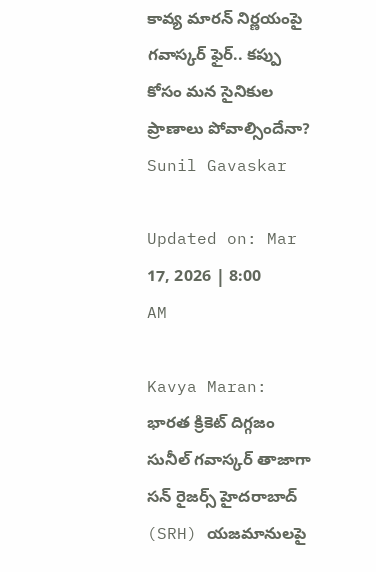కావ్య మారన్ నిర్ణయంపై గవాస్కర్ ఫైర్.. కప్పు కోసం మన సైనికుల ప్రాణాలు పోవాల్సిందేనా?
Sunil Gavaskar

Updated on: Mar 17, 2026 | 8:00 AM

Kavya Maran: భారత క్రికెట్ దిగ్గజం సునీల్ గవాస్కర్ తాజాగా సన్ రైజర్స్ హైదరాబాద్ (SRH) యజమానులపై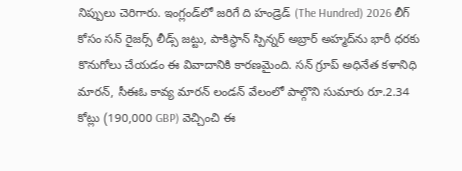నిప్పులు చెరిగారు. ఇంగ్లండ్‌లో జరిగే ది హండ్రెడ్ (The Hundred) 2026 లీగ్ కోసం సన్ రైజర్స్ లీడ్స్ జట్టు, పాకిస్థాన్ స్పిన్నర్ అబ్రార్ అహ్మద్‌ను భారీ ధరకు కొనుగోలు చేయడం ఈ వివాదానికి కారణమైంది. సన్ గ్రూప్ అధినేత కళానిధి మారన్, సీఈఓ కావ్య మారన్ లండన్ వేలంలో పాల్గొని సుమారు రూ.2.34 కోట్లు (190,000 GBP) వెచ్చించి ఈ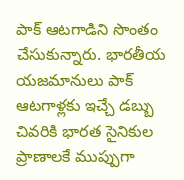పాక్ ఆటగాడిని సొంతం చేసుకున్నారు. భారతీయ యజమానులు పాక్ ఆటగాళ్లకు ఇచ్చే డబ్బు చివరికి భారత సైనికుల ప్రాణాలకే ముప్పుగా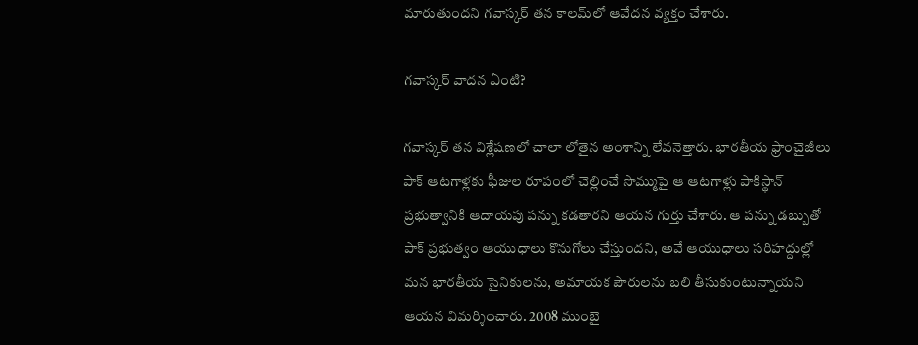మారుతుందని గవాస్కర్ తన కాలమ్‌లో ఆవేదన వ్యక్తం చేశారు.

గవాస్కర్ వాదన ఏంటి?

గవాస్కర్ తన విశ్లేషణలో చాలా లోతైన అంశాన్ని లేవనెత్తారు. భారతీయ ఫ్రాంచైజీలు పాక్ ఆటగాళ్లకు ఫీజుల రూపంలో చెల్లించే సొమ్ముపై ఆ ఆటగాళ్లు పాకిస్థాన్ ప్రభుత్వానికి ఆదాయపు పన్ను కడతారని ఆయన గుర్తు చేశారు. ఆ పన్ను డబ్బుతో పాక్ ప్రభుత్వం ఆయుధాలు కొనుగోలు చేస్తుందని, అవే ఆయుధాలు సరిహద్దుల్లో మన భారతీయ సైనికులను, అమాయక పౌరులను బలి తీసుకుంటున్నాయని ఆయన విమర్శించారు. 2008 ముంబై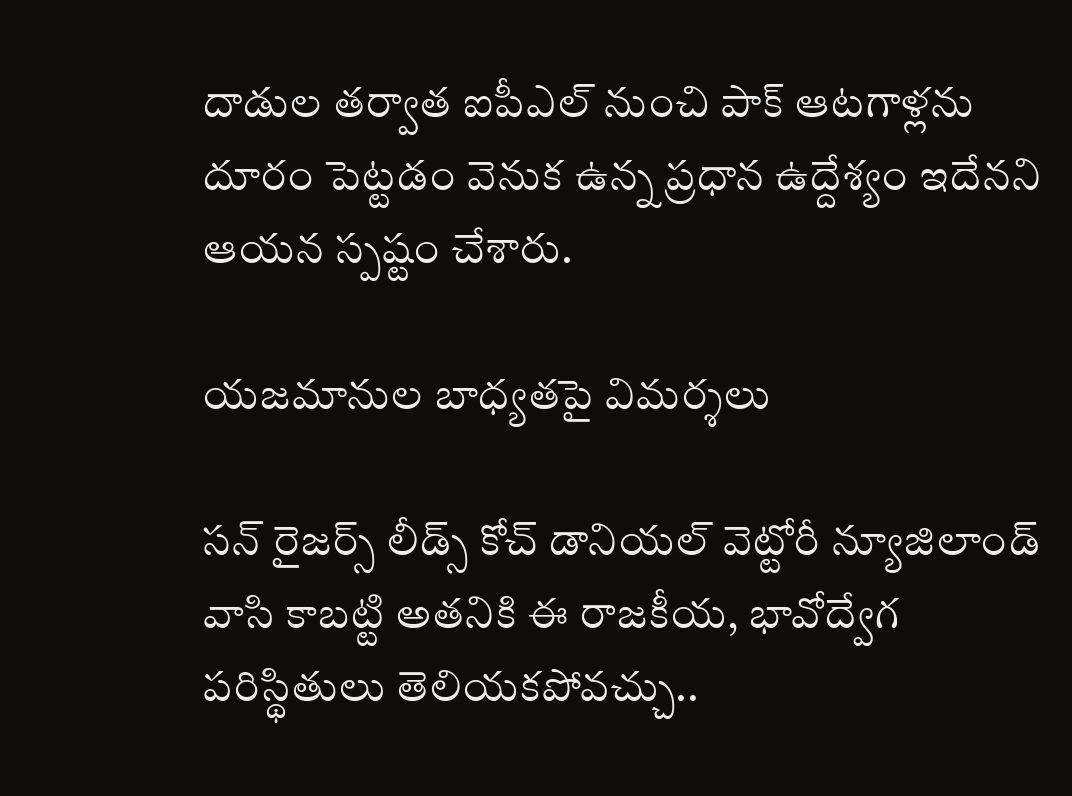దాడుల తర్వాత ఐపీఎల్ నుంచి పాక్ ఆటగాళ్లను దూరం పెట్టడం వెనుక ఉన్న ప్రధాన ఉద్దేశ్యం ఇదేనని ఆయన స్పష్టం చేశారు.

యజమానుల బాధ్యతపై విమర్శలు

సన్ రైజర్స్ లీడ్స్ కోచ్ డానియల్ వెట్టోరీ న్యూజిలాండ్ వాసి కాబట్టి అతనికి ఈ రాజకీయ, భావోద్వేగ పరిస్థితులు తెలియకపోవచ్చు..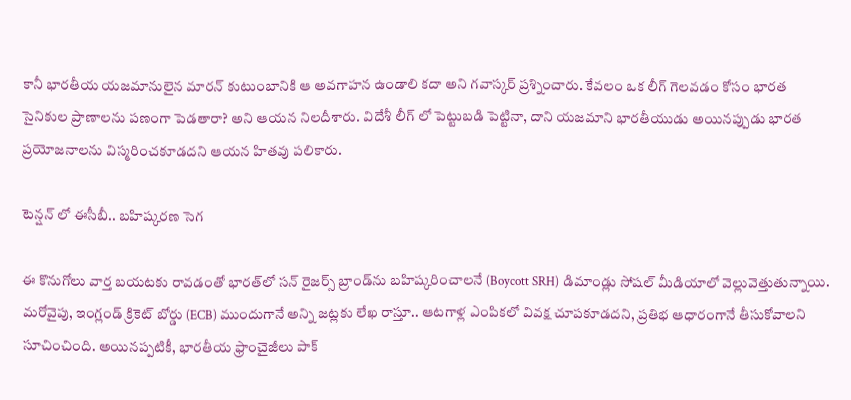కానీ భారతీయ యజమానులైన మారన్ కుటుంబానికి ఆ అవగాహన ఉండాలి కదా అని గవాస్కర్ ప్రశ్నించారు. కేవలం ఒక లీగ్ గెలవడం కోసం భారత సైనికుల ప్రాణాలను పణంగా పెడతారా? అని ఆయన నిలదీశారు. విదేశీ లీగ్ లో పెట్టుబడి పెట్టినా, దాని యజమాని భారతీయుడు అయినప్పుడు భారత ప్రయోజనాలను విస్మరించకూడదని ఆయన హితవు పలికారు.

టెన్షన్ లో ఈసీబీ.. బహిష్కరణ సెగ

ఈ కొనుగోలు వార్త బయటకు రావడంతో భారత్‌లో సన్ రైజర్స్ బ్రాండ్‌ను బహిష్కరించాలనే (Boycott SRH) డిమాండ్లు సోషల్ మీడియాలో వెల్లువెత్తుతున్నాయి. మరోవైపు, ఇంగ్లండ్ క్రికెట్ బోర్డు (ECB) ముందుగానే అన్ని జట్లకు లేఖ రాస్తూ.. ఆటగాళ్ల ఎంపికలో వివక్ష చూపకూడదని, ప్రతిభ ఆధారంగానే తీసుకోవాలని సూచించింది. అయినప్పటికీ, భారతీయ ఫ్రాంచైజీలు పాక్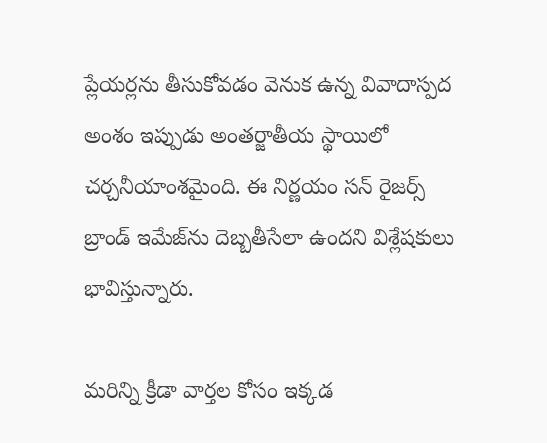ప్లేయర్లను తీసుకోవడం వెనుక ఉన్న వివాదాస్పద అంశం ఇప్పుడు అంతర్జాతీయ స్థాయిలో చర్చనీయాంశమైంది. ఈ నిర్ణయం సన్ రైజర్స్ బ్రాండ్ ఇమేజ్‌ను దెబ్బతీసేలా ఉందని విశ్లేషకులు భావిస్తున్నారు.

మరిన్ని క్రీడా వార్తల కోసం ఇక్కడ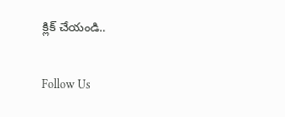క్లిక్ చేయండి..

Follow Us